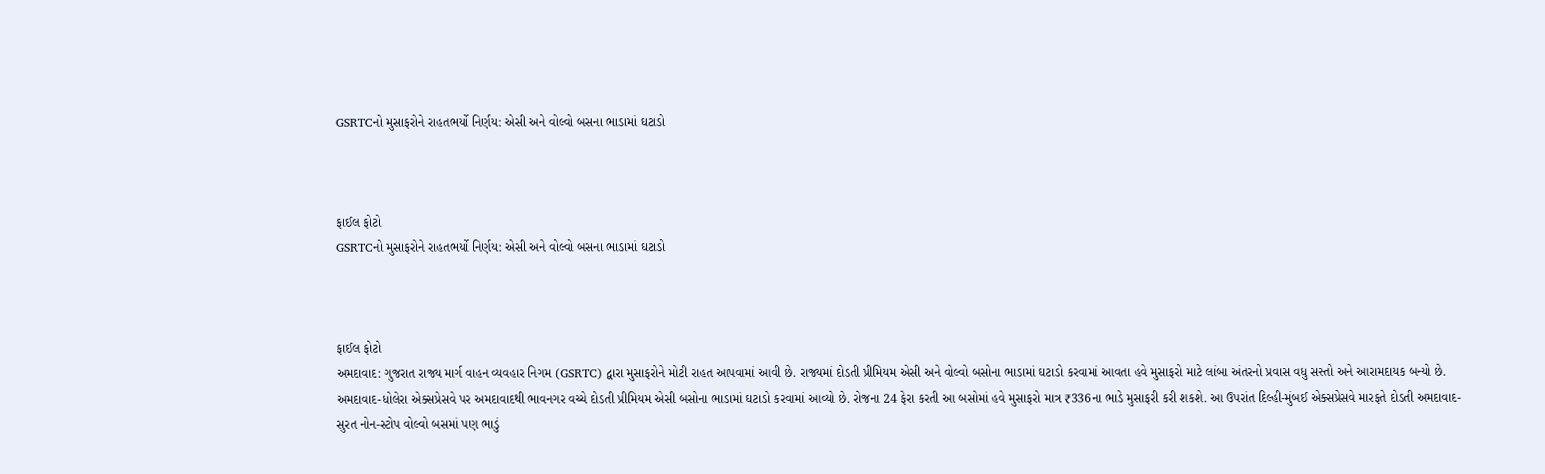GSRTCનો મુસાફરોને રાહતભર્યો નિર્ણય: એસી અને વોલ્વો બસના ભાડામાં ઘટાડો



ફાઈલ ફોટો
GSRTCનો મુસાફરોને રાહતભર્યો નિર્ણય: એસી અને વોલ્વો બસના ભાડામાં ઘટાડો



ફાઈલ ફોટો
અમદાવાદ: ગુજરાત રાજ્ય માર્ગ વાહન વ્યવહાર નિગમ (GSRTC) દ્વારા મુસાફરોને મોટી રાહત આપવામાં આવી છે. રાજ્યમાં દોડતી પ્રીમિયમ એસી અને વોલ્વો બસોના ભાડામાં ઘટાડો કરવામાં આવતા હવે મુસાફરો માટે લાંબા અંતરનો પ્રવાસ વધુ સસ્તો અને આરામદાયક બન્યો છે.
અમદાવાદ-ધોલેરા એક્સપ્રેસવે પર અમદાવાદથી ભાવનગર વચ્ચે દોડતી પ્રીમિયમ એસી બસોના ભાડામાં ઘટાડો કરવામાં આવ્યો છે. રોજના 24 ફેરા કરતી આ બસોમાં હવે મુસાફરો માત્ર ₹336ના ભાડે મુસાફરી કરી શકશે. આ ઉપરાંત દિલ્હી-મુંબઈ એક્સપ્રેસવે મારફતે દોડતી અમદાવાદ-સુરત નોન-સ્ટોપ વોલ્વો બસમાં પણ ભાડું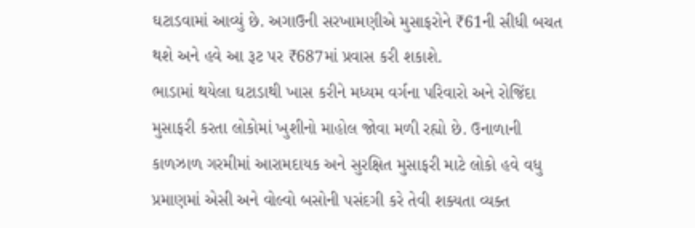ઘટાડવામાં આવ્યું છે. અગાઉની સરખામણીએ મુસાફરોને ₹61ની સીધી બચત થશે અને હવે આ રૂટ પર ₹687માં પ્રવાસ કરી શકાશે.
ભાડામાં થયેલા ઘટાડાથી ખાસ કરીને મધ્યમ વર્ગના પરિવારો અને રોજિંદા મુસાફરી કરતા લોકોમાં ખુશીનો માહોલ જોવા મળી રહ્યો છે. ઉનાળાની કાળઝાળ ગરમીમાં આરામદાયક અને સુરક્ષિત મુસાફરી માટે લોકો હવે વધુ પ્રમાણમાં એસી અને વોલ્વો બસોની પસંદગી કરે તેવી શક્યતા વ્યક્ત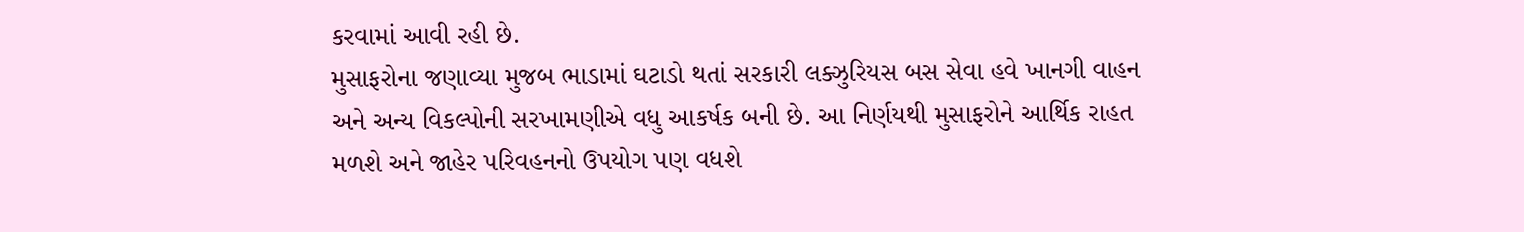કરવામાં આવી રહી છે.
મુસાફરોના જણાવ્યા મુજબ ભાડામાં ઘટાડો થતાં સરકારી લક્ઝુરિયસ બસ સેવા હવે ખાનગી વાહન અને અન્ય વિકલ્પોની સરખામણીએ વધુ આકર્ષક બની છે. આ નિર્ણયથી મુસાફરોને આર્થિક રાહત મળશે અને જાહેર પરિવહનનો ઉપયોગ પણ વધશે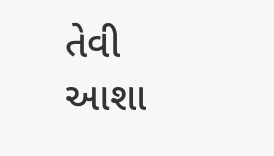તેવી આશા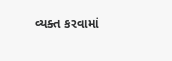વ્યક્ત કરવામાં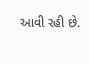આવી રહી છે.